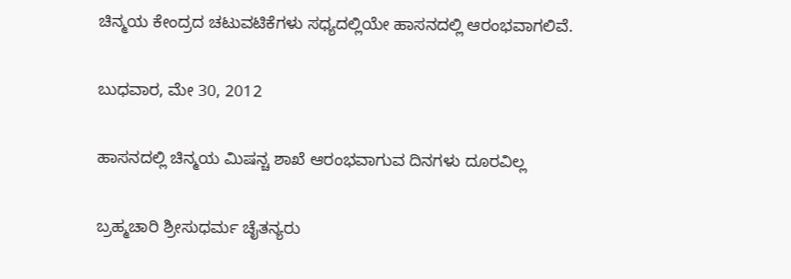ಚಿನ್ಮಯ ಕೇಂದ್ರದ ಚಟುವಟಿಕೆಗಳು ಸಧ್ಯದಲ್ಲಿಯೇ ಹಾಸನದಲ್ಲಿ ಆರಂಭವಾಗಲಿವೆ.

ಬುಧವಾರ, ಮೇ 30, 2012

ಹಾಸನದಲ್ಲಿ ಚಿನ್ಮಯ ಮಿಷನ್ಚ ಶಾಖೆ ಆರಂಭವಾಗುವ ದಿನಗಳು ದೂರವಿಲ್ಲ

ಬ್ರಹ್ಮಚಾರಿ ಶ್ರೀಸುಧರ್ಮ ಚೈತನ್ಯರು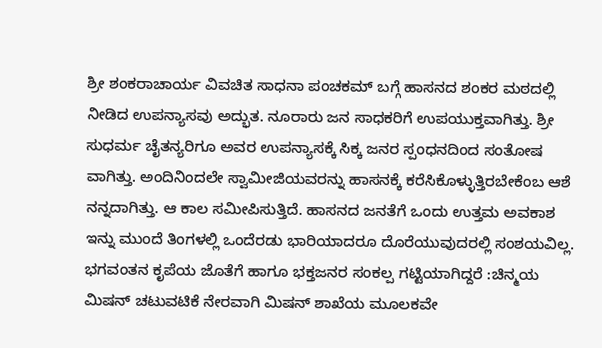ಶ್ರೀ ಶಂಕರಾಚಾರ್ಯ ವಿವಚಿತ ಸಾಧನಾ ಪಂಚಕಮ್ ಬಗ್ಗೆ ಹಾಸನದ ಶಂಕರ ಮಠದಲ್ಲಿ ನೀಡಿದ ಉಪನ್ಯಾಸವು ಅದ್ಭುತ. ನೂರಾರು ಜನ ಸಾಧಕರಿಗೆ ಉಪಯುಕ್ತವಾಗಿತ್ತು. ಶ್ರೀ ಸುಧರ್ಮ ಚೈತನ್ಯರಿಗೂ ಅವರ ಉಪನ್ಯಾಸಕ್ಕೆ ಸಿಕ್ಕ ಜನರ ಸ್ಪಂಧನದಿಂದ ಸಂತೋಷ ವಾಗಿತ್ತು. ಅಂದಿನಿಂದಲೇ ಸ್ವಾಮೀಜಿಯವರನ್ನು ಹಾಸನಕ್ಕೆ ಕರೆಸಿಕೊಳ್ಳುತ್ತಿರಬೇಕೆಂಬ ಆಶೆ ನನ್ನದಾಗಿತ್ತು. ಆ ಕಾಲ ಸಮೀಪಿಸುತ್ತಿದೆ. ಹಾಸನದ ಜನತೆಗೆ ಒಂದು ಉತ್ತಮ ಅವಕಾಶ ಇನ್ನು ಮುಂದೆ ತಿಂಗಳಲ್ಲಿ ಒಂದೆರಡು ಭಾರಿಯಾದರೂ ದೊರೆಯುವುದರಲ್ಲಿ ಸಂಶಯವಿಲ್ಲ. ಭಗವಂತನ ಕೃಪೆಯ ಜೊತೆಗೆ ಹಾಗೂ ಭಕ್ತಜನರ ಸಂಕಲ್ಪ ಗಟ್ಟಿಯಾಗಿದ್ದರೆ :ಚಿನ್ಮಯ ಮಿಷನ್ ಚಟುವಟಿಕೆ ನೇರವಾಗಿ ಮಿಷನ್ ಶಾಖೆಯ ಮೂಲಕವೇ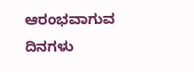ಆರಂಭವಾಗುವ ದಿನಗಳು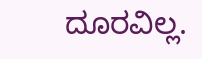ದೂರವಿಲ್ಲ.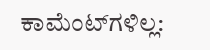ಕಾಮೆಂಟ್‌ಗಳಿಲ್ಲ: